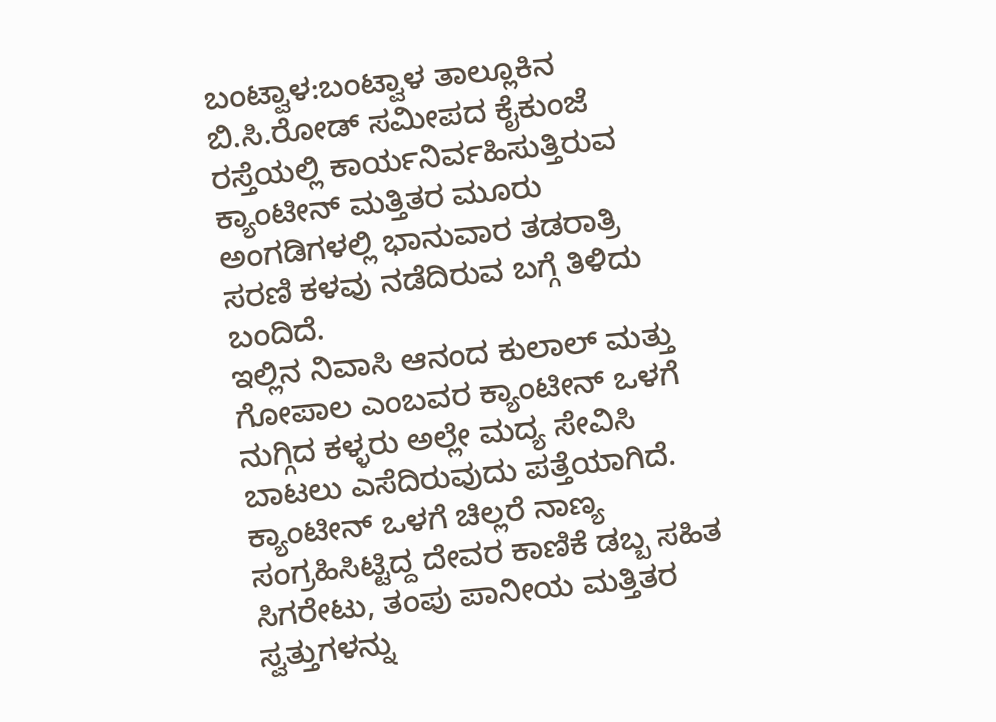ಬಂಟ್ವಾಳ:ಬಂಟ್ವಾಳ ತಾಲ್ಲೂಕಿನ ಬಿ.ಸಿ.ರೋಡ್ ಸಮೀಪದ ಕೈಕುಂಜೆ ರಸ್ತೆಯಲ್ಲಿ ಕಾರ್ಯನಿರ್ವಹಿಸುತ್ತಿರುವ ಕ್ಯಾಂಟೀನ್ ಮತ್ತಿತರ ಮೂರು ಅಂಗಡಿಗಳಲ್ಲಿ ಭಾನುವಾರ ತಡರಾತ್ರಿ ಸರಣಿ ಕಳವು ನಡೆದಿರುವ ಬಗ್ಗೆ ತಿಳಿದು ಬಂದಿದೆ.
ಇಲ್ಲಿನ ನಿವಾಸಿ ಆನಂದ ಕುಲಾಲ್ ಮತ್ತು ಗೋಪಾಲ ಎಂಬವರ ಕ್ಯಾಂಟೀನ್ ಒಳಗೆ ನುಗ್ಗಿದ ಕಳ್ಳರು ಅಲ್ಲೇ ಮದ್ಯ ಸೇವಿಸಿ ಬಾಟಲು ಎಸೆದಿರುವುದು ಪತ್ತೆಯಾಗಿದೆ. ಕ್ಯಾಂಟೀನ್ ಒಳಗೆ ಚಿಲ್ಲರೆ ನಾಣ್ಯ ಸಂಗ್ರಹಿಸಿಟ್ಟಿದ್ದ ದೇವರ ಕಾಣಿಕೆ ಡಬ್ಬ ಸಹಿತ ಸಿಗರೇಟು, ತಂಪು ಪಾನೀಯ ಮತ್ತಿತರ ಸ್ವತ್ತುಗಳನ್ನು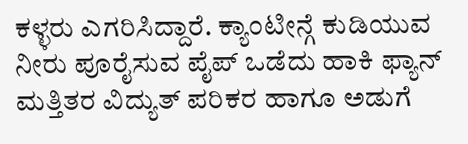ಕಳ್ಳರು ಎಗರಿಸಿದ್ದಾರೆ. ಕ್ಯಾಂಟೀನ್ಗೆ ಕುಡಿಯುವ ನೀರು ಪೂರೈಸುವ ಪೈಪ್ ಒಡೆದು ಹಾಕಿ ಫ್ಯಾನ್ ಮತ್ತಿತರ ವಿದ್ಯುತ್ ಪರಿಕರ ಹಾಗೂ ಅಡುಗೆ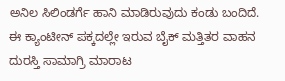ಅನಿಲ ಸಿಲಿಂಡರ್ಗೆ ಹಾನಿ ಮಾಡಿರುವುದು ಕಂಡು ಬಂದಿದೆ.
ಈ ಕ್ಯಾಂಟೀನ್ ಪಕ್ಕದಲ್ಲೇ ಇರುವ ಬೈಕ್ ಮತ್ತಿತರ ವಾಹನ ದುರಸ್ತಿ ಸಾಮಾಗ್ರಿ ಮಾರಾಟ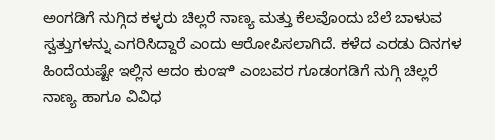ಅಂಗಡಿಗೆ ನುಗ್ಗಿದ ಕಳ್ಳರು ಚಿಲ್ಲರೆ ನಾಣ್ಯ ಮತ್ತು ಕೆಲವೊಂದು ಬೆಲೆ ಬಾಳುವ ಸ್ವತ್ತುಗಳನ್ನು ಎಗರಿಸಿದ್ದಾರೆ ಎಂದು ಆರೋಪಿಸಲಾಗಿದೆ. ಕಳೆದ ಎರಡು ದಿನಗಳ ಹಿಂದೆಯಷ್ಟೇ ಇಲ್ಲಿನ ಆದಂ ಕುಂಞಿ ಎಂಬವರ ಗೂಡಂಗಡಿಗೆ ನುಗ್ಗಿ ಚಿಲ್ಲರೆ ನಾಣ್ಯ ಹಾಗೂ ವಿವಿಧ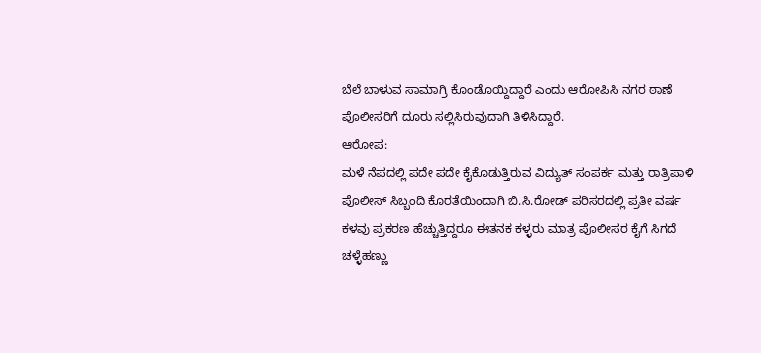ಬೆಲೆ ಬಾಳುವ ಸಾಮಾಗ್ರಿ ಕೊಂಡೊಯ್ದಿದ್ದಾರೆ ಎಂದು ಆರೋಪಿಸಿ ನಗರ ಠಾಣೆ ಪೊಲೀಸರಿಗೆ ದೂರು ಸಲ್ಲಿಸಿರುವುದಾಗಿ ತಿಳಿಸಿದ್ದಾರೆ.
ಆರೋಪ:
ಮಳೆ ನೆಪದಲ್ಲಿ ಪದೇ ಪದೇ ಕೈಕೊಡುತ್ತಿರುವ ವಿದ್ಯುತ್ ಸಂಪರ್ಕ ಮತ್ತು ರಾತ್ರಿಪಾಳಿ ಪೊಲೀಸ್ ಸಿಬ್ಬಂದಿ ಕೊರತೆಯಿಂದಾಗಿ ಬಿ.ಸಿ.ರೋಡ್ ಪರಿಸರದಲ್ಲಿ ಪ್ರತೀ ವರ್ಷ ಕಳವು ಪ್ರಕರಣ ಹೆಚ್ಚುತ್ತಿದ್ದರೂ ಈತನಕ ಕಳ್ಳರು ಮಾತ್ರ ಪೊಲೀಸರ ಕೈಗೆ ಸಿಗದೆ ಚಳ್ಳೆಹಣ್ಣು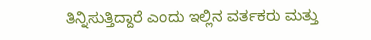ತಿನ್ನಿಸುತ್ತಿದ್ದಾರೆ ಎಂದು ಇಲ್ಲಿನ ವರ್ತಕರು ಮತ್ತು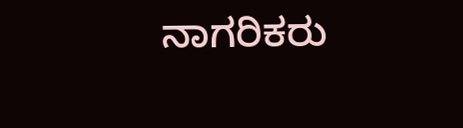ನಾಗರಿಕರು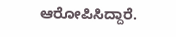ಆರೋಪಿಸಿದ್ದಾರೆ.